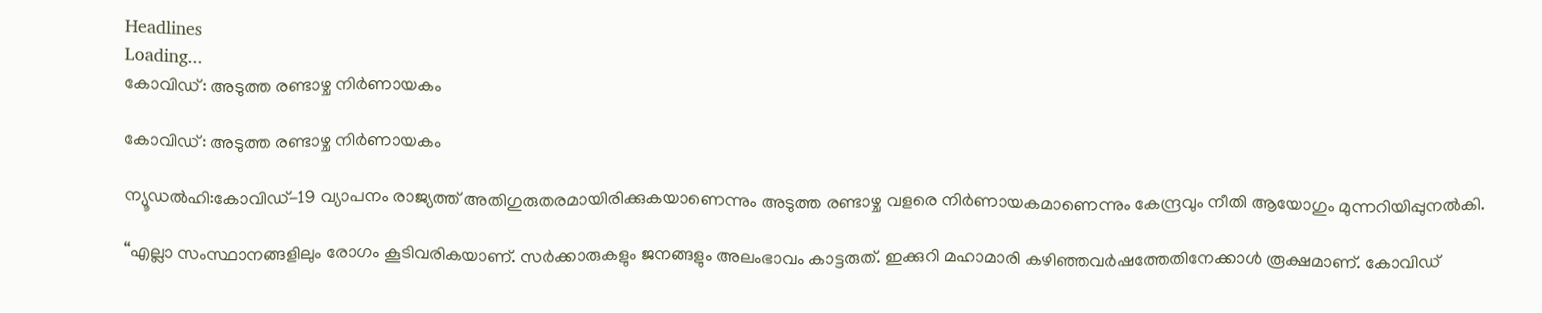Headlines
Loading...
കോവിഡ്: അടുത്ത രണ്ടാഴ്ച നിർണായകം

കോവിഡ്: അടുത്ത രണ്ടാഴ്ച നിർണായകം

ന്യൂഡൽഹി:കോവിഡ്-19 വ്യാപനം രാജ്യത്ത് അതിഗുരുതരമായിരിക്കുകയാണെന്നും അടുത്ത രണ്ടാഴ്ച വളരെ നിർണായകമാണെന്നും കേന്ദ്രവും നീതി ആയോഗും മുന്നറിയിപ്പുനൽകി.

“എല്ലാ സംസ്ഥാനങ്ങളിലും രോഗം കൂടിവരികയാണ്. സർക്കാരുകളും ജനങ്ങളും അലംഭാവം കാട്ടരുത്. ഇക്കുറി മഹാമാരി കഴിഞ്ഞവർഷത്തേതിനേക്കാൾ രൂക്ഷമാണ്. കോവിഡ്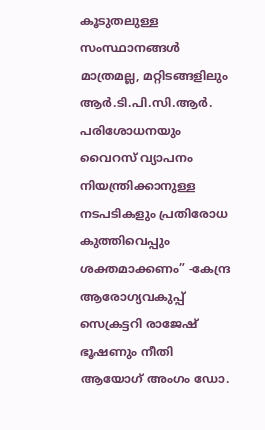കൂടുതലുള്ള സംസ്ഥാനങ്ങൾ മാത്രമല്ല, മറ്റിടങ്ങളിലും ആർ.ടി.പി.സി.ആർ. പരിശോധനയും വൈറസ് വ്യാപനം നിയന്ത്രിക്കാനുള്ള നടപടികളും പ്രതിരോധ കുത്തിവെപ്പും ശക്തമാക്കണം” -കേന്ദ്ര ആരോഗ്യവകുപ്പ് സെക്രട്ടറി രാജേഷ് ഭൂഷണും നീതി ആയോഗ് അംഗം ഡോ.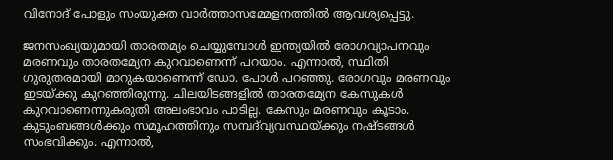വിനോദ് പോളും സംയുക്ത വാർത്താസമ്മേളനത്തിൽ ആവശ്യപ്പെട്ടു.

ജനസംഖ്യയുമായി താരതമ്യം ചെയ്യുമ്പോൾ ഇന്ത്യയിൽ രോഗവ്യാപനവും മരണവും താരതമ്യേന കുറവാണെന്ന് പറയാം. എന്നാൽ, സ്ഥിതി ഗുരുതരമായി മാറുകയാണെന്ന് ഡോ. പോൾ പറഞ്ഞു. രോഗവും മരണവും ഇടയ്ക്കു കുറഞ്ഞിരുന്നു. ചിലയിടങ്ങളിൽ താരതമ്യേന കേസുകൾ കുറവാണെന്നുകരുതി അലംഭാവം പാടില്ല. കേസും മരണവും കൂടാം. കുടുംബങ്ങൾക്കും സമൂഹത്തിനും സമ്പദ്‌വ്യവസ്ഥയ്ക്കും നഷ്ടങ്ങൾ സംഭവിക്കും. എന്നാൽ,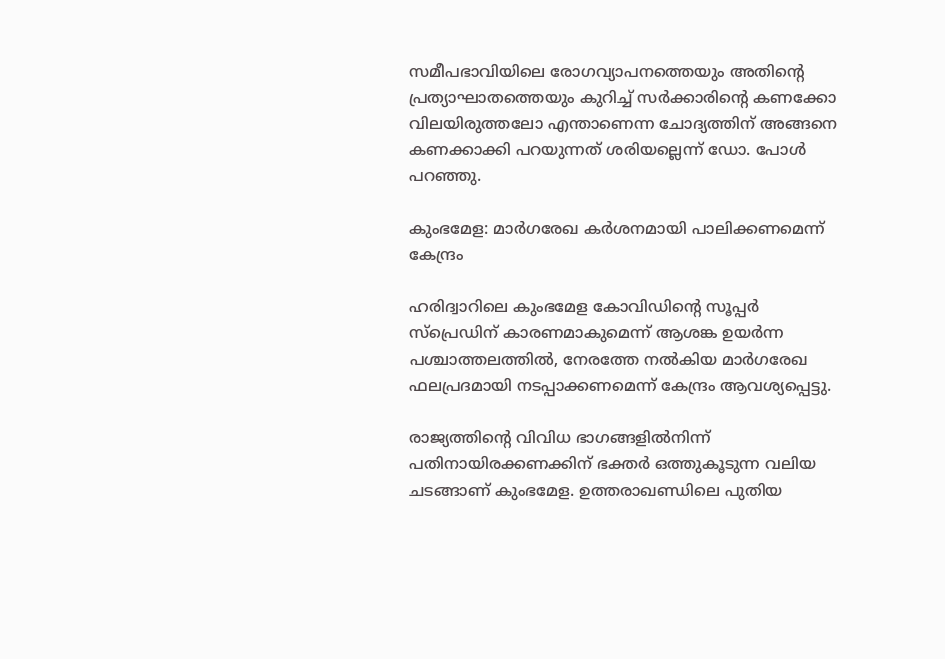സമീപഭാവിയിലെ രോഗവ്യാപനത്തെയും അതിന്റെ പ്രത്യാഘാതത്തെയും കുറിച്ച് സർക്കാരിന്റെ കണക്കോ വിലയിരുത്തലോ എന്താണെന്ന ചോദ്യത്തിന് അങ്ങനെ കണക്കാക്കി പറയുന്നത് ശരിയല്ലെന്ന് ഡോ. പോൾ പറഞ്ഞു.

കുംഭമേള: മാർഗരേഖ കർശനമായി പാലിക്കണമെന്ന് കേന്ദ്രം

ഹരിദ്വാറിലെ കുംഭമേള കോവിഡിന്റെ സൂപ്പർ സ്‌പ്രെഡിന് കാരണമാകുമെന്ന് ആശങ്ക ഉയർന്ന പശ്ചാത്തലത്തിൽ, നേരത്തേ നൽകിയ മാർഗരേഖ ഫലപ്രദമായി നടപ്പാക്കണമെന്ന് കേന്ദ്രം ആവശ്യപ്പെട്ടു.

രാജ്യത്തിന്റെ വിവിധ ഭാഗങ്ങളിൽനിന്ന് പതിനായിരക്കണക്കിന് ഭക്തർ ഒത്തുകൂടുന്ന വലിയ ചടങ്ങാണ് കുംഭമേള. ഉത്തരാഖണ്ഡിലെ പുതിയ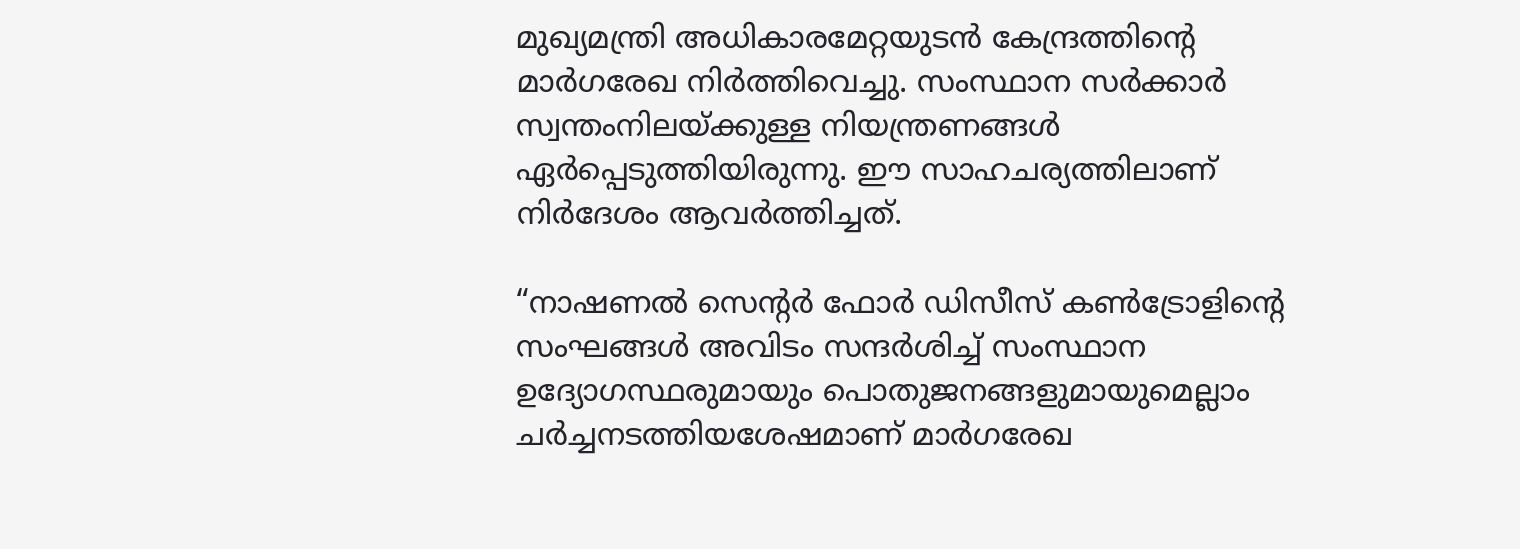മുഖ്യമന്ത്രി അധികാരമേറ്റയുടൻ കേന്ദ്രത്തിന്റെ മാർഗരേഖ നിർത്തിവെച്ചു. സംസ്ഥാന സർക്കാർ സ്വന്തംനിലയ്ക്കുള്ള നിയന്ത്രണങ്ങൾ ഏർപ്പെടുത്തിയിരുന്നു. ഈ സാഹചര്യത്തിലാണ് നിർദേശം ആവർത്തിച്ചത്.

“നാഷണൽ സെന്റർ ഫോർ ഡിസീസ് കൺട്രോളിന്റെ സംഘങ്ങൾ അവിടം സന്ദർശിച്ച് സംസ്ഥാന ഉദ്യോഗസ്ഥരുമായും പൊതുജനങ്ങളുമായുമെല്ലാം ചർച്ചനടത്തിയശേഷമാണ് മാർഗരേഖ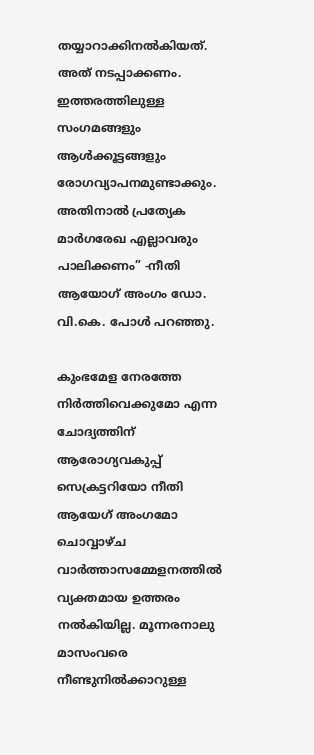തയ്യാറാക്കിനൽകിയത്. അത് നടപ്പാക്കണം. ഇത്തരത്തിലുള്ള സംഗമങ്ങളും ആൾക്കൂട്ടങ്ങളും രോഗവ്യാപനമുണ്ടാക്കും. അതിനാൽ പ്രത്യേക മാർഗരേഖ എല്ലാവരും പാലിക്കണം” -നീതി ആയോഗ് അംഗം ഡോ. വി.കെ. പോൾ പറഞ്ഞു.

കുംഭമേള നേരത്തേ നിർത്തിവെക്കുമോ എന്ന ചോദ്യത്തിന് ആരോഗ്യവകുപ്പ് സെക്രട്ടറിയോ നീതി ആയേഗ് അംഗമോ ചൊവ്വാഴ്ച വാർത്താസമ്മേളനത്തിൽ വ്യക്തമായ ഉത്തരം നൽകിയില്ല. മൂന്നരനാലു മാസംവരെ നീണ്ടുനിൽക്കാറുള്ള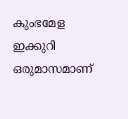കുംഭമേള ഇക്കുറി ഒരുമാസമാണ്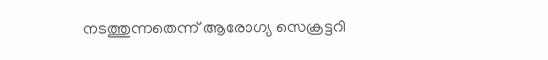നടത്തുന്നതെന്ന് ആരോഗ്യ സെക്രട്ടറി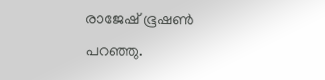രാജേഷ് ഭൂഷൺ പറഞ്ഞു.